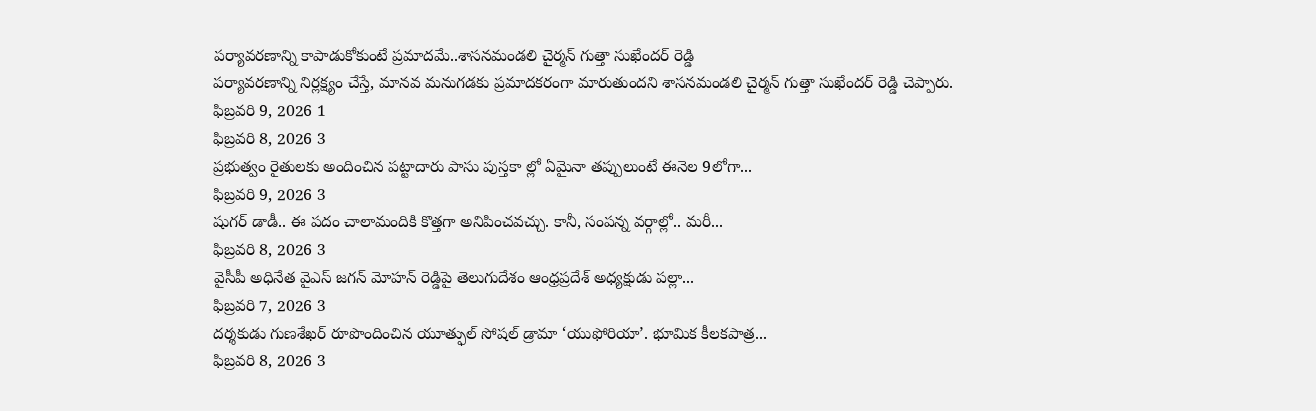పర్యావరణాన్ని కాపాడుకోకుంటే ప్రమాదమే..శాసనమండలి చైర్మన్ గుత్తా సుఖేందర్ రెడ్డి
పర్యావరణాన్ని నిర్లక్ష్యం చేస్తే, మానవ మనుగడకు ప్రమాదకరంగా మారుతుందని శాసనమండలి చైర్మన్ గుత్తా సుఖేందర్ రెడ్డి చెప్పారు.
ఫిబ్రవరి 9, 2026 1
ఫిబ్రవరి 8, 2026 3
ప్రభుత్వం రైతులకు అందించిన పట్టాదారు పాసు పుస్తకా ల్లో ఏమైనా తప్పులుంటే ఈనెల 9లోగా...
ఫిబ్రవరి 9, 2026 3
షుగర్ డాడీ.. ఈ పదం చాలామందికి కొత్తగా అనిపించవచ్చు. కానీ, సంపన్న వర్గాల్లో.. మరీ...
ఫిబ్రవరి 8, 2026 3
వైసీపీ అధినేత వైఎస్ జగన్ మోహన్ రెడ్డిపై తెలుగుదేశం ఆంధ్రప్రదేశ్ అధ్యక్షుడు పల్లా...
ఫిబ్రవరి 7, 2026 3
దర్శకుడు గుణశేఖర్ రూపొందించిన యూత్ఫుల్ సోషల్ డ్రామా ‘యుఫోరియా’. భూమిక కీలకపాత్ర...
ఫిబ్రవరి 8, 2026 3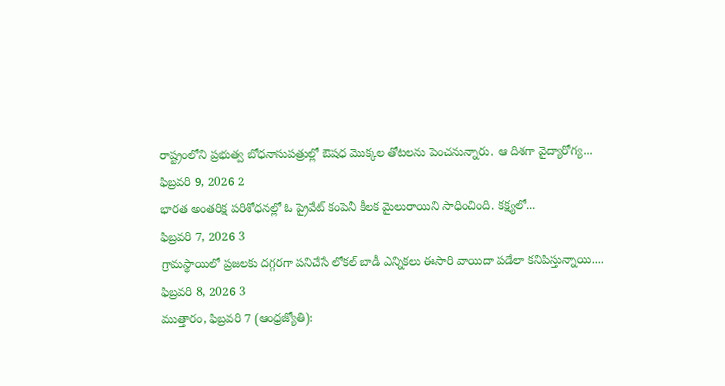రాష్ట్రంలోని ప్రభుత్వ బోధనాసుపత్రుల్లో ఔషధ మొక్కల తోటలను పెంచనున్నారు. ఆ దిశగా వైద్యారోగ్య...
ఫిబ్రవరి 9, 2026 2
భారత అంతరిక్ష పరిశోధనల్లో ఓ ప్రైవేట్ కంపెనీ కీలక మైలురాయిని సాధించింది. కక్ష్యలో...
ఫిబ్రవరి 7, 2026 3
గ్రామస్థాయిలో ప్రజలకు దగ్గరగా పనిచేసే లోకల్ బాడీ ఎన్నికలు ఈసారి వాయిదా పడేలా కనిపిస్తున్నాయి....
ఫిబ్రవరి 8, 2026 3
ముత్తారం, ఫిబ్రవరి 7 (ఆంధ్రజ్యోతి):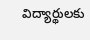విద్యార్థులకు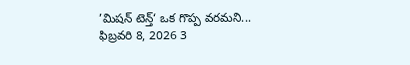’మిషన్ టెన్త్‘ ఒక గొప్ప వరమని...
ఫిబ్రవరి 8, 2026 3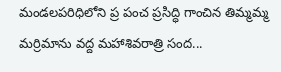మండలపరిధిలోని ప్ర పంచ ప్రసిద్ధి గాంచిన తిమ్మమ్మ మర్రిమాను వద్ద మహాశివరాత్రి సంద...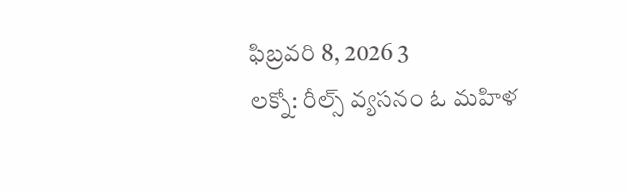ఫిబ్రవరి 8, 2026 3
లక్నో: రీల్స్ వ్యసనం ఓ మహిళ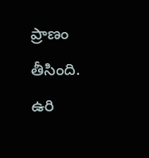ప్రాణం తీసింది. ఉరి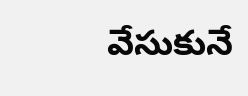వేసుకునే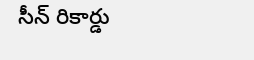సీన్ రికార్డు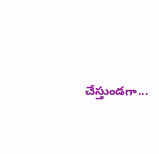చేస్తుండగా...